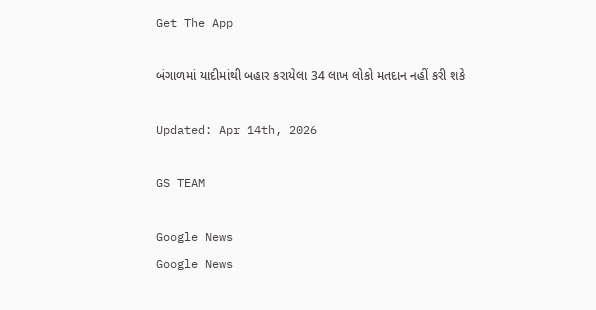Get The App

બંગાળમાં યાદીમાંથી બહાર કરાયેલા 34 લાખ લોકો મતદાન નહીં કરી શકે

Updated: Apr 14th, 2026

GS TEAM

Google News
Google News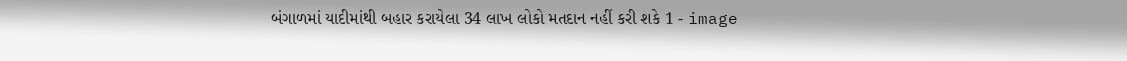બંગાળમાં યાદીમાંથી બહાર કરાયેલા 34 લાખ લોકો મતદાન નહીં કરી શકે 1 - image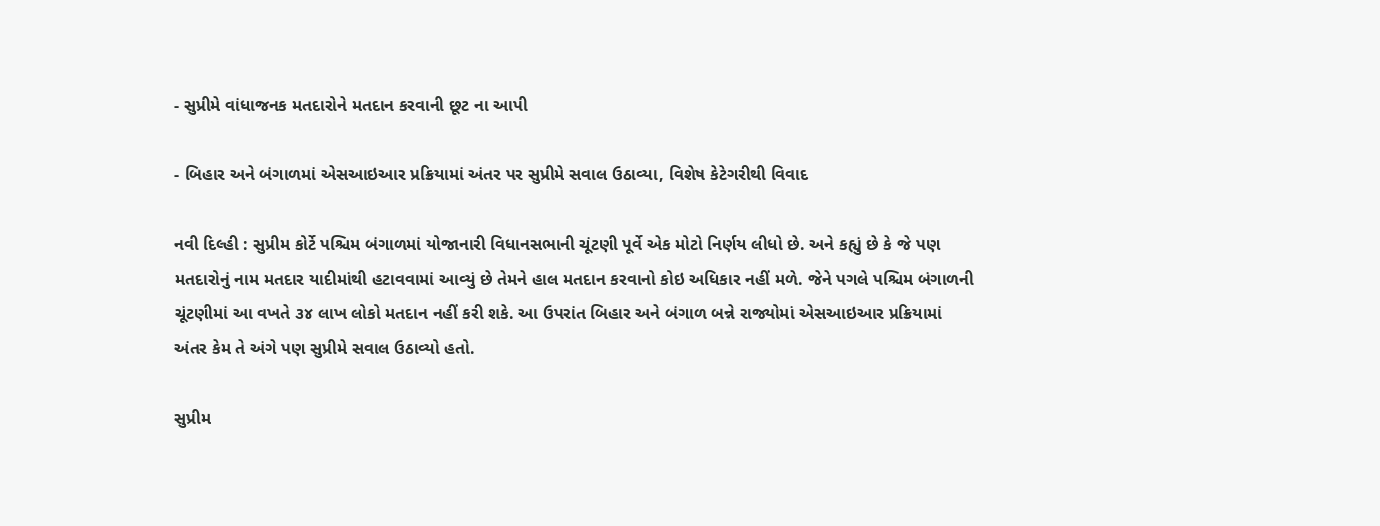- સુપ્રીમે વાંધાજનક મતદારોને મતદાન કરવાની છૂટ ના આપી

- બિહાર અને બંગાળમાં એસઆઇઆર પ્રક્રિયામાં અંતર પર સુપ્રીમે સવાલ ઉઠાવ્યા, વિશેષ કેટેગરીથી વિવાદ

નવી દિલ્હી : સુપ્રીમ કોર્ટે પશ્ચિમ બંગાળમાં યોજાનારી વિધાનસભાની ચૂંટણી પૂર્વે એક મોટો નિર્ણય લીધો છે. અને કહ્યું છે કે જે પણ મતદારોનું નામ મતદાર યાદીમાંથી હટાવવામાં આવ્યું છે તેમને હાલ મતદાન કરવાનો કોઇ અધિકાર નહીં મળે. જેને પગલે પશ્ચિમ બંગાળની ચૂંટણીમાં આ વખતે ૩૪ લાખ લોકો મતદાન નહીં કરી શકે. આ ઉપરાંત બિહાર અને બંગાળ બન્ને રાજ્યોમાં એસઆઇઆર પ્રક્રિયામાં અંતર કેમ તે અંગે પણ સુપ્રીમે સવાલ ઉઠાવ્યો હતો.

સુપ્રીમ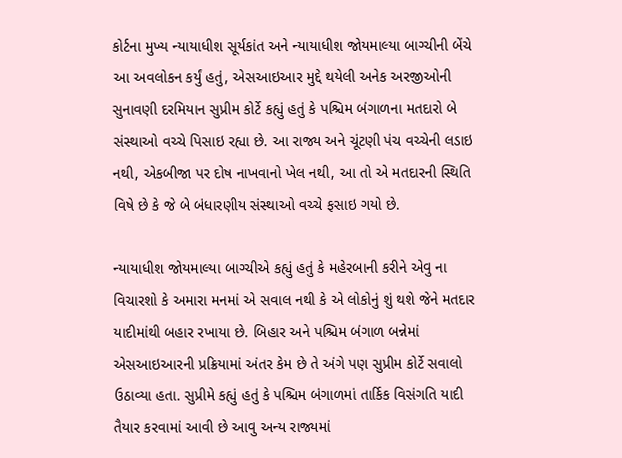કોર્ટના મુખ્ય ન્યાયાધીશ સૂર્યકાંત અને ન્યાયાધીશ જોયમાલ્યા બાગ્ચીની બેંચે આ અવલોકન કર્યું હતું, એસઆઇઆર મુદ્દે થયેલી અનેક અરજીઓની સુનાવણી દરમિયાન સુપ્રીમ કોર્ટે કહ્યું હતું કે પશ્ચિમ બંગાળના મતદારો બે સંસ્થાઓ વચ્ચે પિસાઇ રહ્યા છે. આ રાજ્ય અને ચૂંટણી પંચ વચ્ચેની લડાઇ નથી, એકબીજા પર દોષ નાખવાનો ખેલ નથી, આ તો એ મતદારની સ્થિતિ વિષે છે કે જે બે બંધારણીય સંસ્થાઓ વચ્ચે ફસાઇ ગયો છે.

ન્યાયાધીશ જોયમાલ્યા બાગ્ચીએ કહ્યું હતું કે મહેરબાની કરીને એવુ ના વિચારશો કે અમારા મનમાં એ સવાલ નથી કે એ લોકોનું શું થશે જેને મતદાર યાદીમાંથી બહાર રખાયા છે. બિહાર અને પશ્ચિમ બંગાળ બન્નેમાં એસઆઇઆરની પ્રક્રિયામાં અંતર કેમ છે તે અંગે પણ સુપ્રીમ કોર્ટે સવાલો ઉઠાવ્યા હતા. સુપ્રીમે કહ્યું હતું કે પશ્ચિમ બંગાળમાં તાર્કિક વિસંગતિ યાદી તૈયાર કરવામાં આવી છે આવુ અન્ય રાજ્યમાં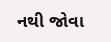નથી જોવા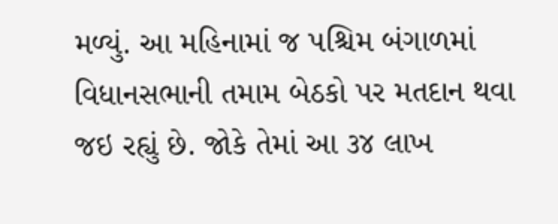મળ્યું. આ મહિનામાં જ પશ્ચિમ બંગાળમાં વિધાનસભાની તમામ બેઠકો પર મતદાન થવા જઇ રહ્યું છે. જોકે તેમાં આ ૩૪ લાખ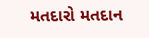મતદારો મતદાન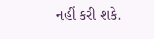નહીં કરી શકે.